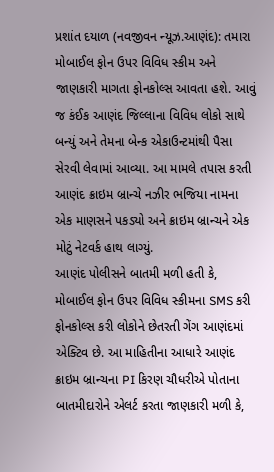પ્રશાંત દયાળ (નવજીવન ન્યૂઝ.આણંદ): તમારા મોબાઈલ ફોન ઉપર વિવિધ સ્કીમ અને જાણકારી માગતા ફોનકોલ્સ આવતા હશે. આવું જ કંઈક આણંદ જિલ્લાના વિવિધ લોકો સાથે બન્યું અને તેમના બેન્ક એકાઉન્ટમાંથી પૈસા સેરવી લેવામાં આવ્યા. આ મામલે તપાસ કરતી આણંદ ક્રાઇમ બ્રાન્ચે નઝીર ભજિયા નામના એક માણસને પકડ્યો અને ક્રાઇમ બ્રાન્ચને એક મોટું નેટવર્ક હાથ લાગ્યું.
આણંદ પોલીસને બાતમી મળી હતી કે, મોબાઈલ ફોન ઉપર વિવિધ સ્કીમના SMS કરી ફોનકોલ્સ કરી લોકોને છેતરતી ગેંગ આણંદમાં એક્ટિવ છે. આ માહિતીના આધારે આણંદ ક્રાઇમ બ્રાન્ચના PI કિરણ ચૌધરીએ પોતાના બાતમીદારોને એલર્ટ કરતા જાણકારી મળી કે,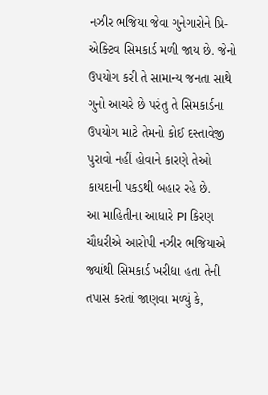નઝીર ભજિયા જેવા ગુનેગારોને પ્રિ-એક્ટિવ સિમકાર્ડ મળી જાય છે. જેનો ઉપયોગ કરી તે સામાન્ય જનતા સાથે ગુનો આચરે છે પરંતુ તે સિમકાર્ડના ઉપયોગ માટે તેમનો કોઈ દસ્તાવેજી પુરાવો નહીં હોવાને કારણે તેઓ કાયદાની પકડથી બહાર રહે છે.
આ માહિતીના આધારે PI કિરણ ચૌધરીએ આરોપી નઝીર ભજિયાએ જ્યાંથી સિમકાર્ડ ખરીદ્યા હતા તેની તપાસ કરતાં જાણવા મળ્યું કે,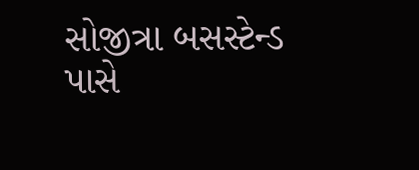સોજીત્રા બસસ્ટેન્ડ પાસે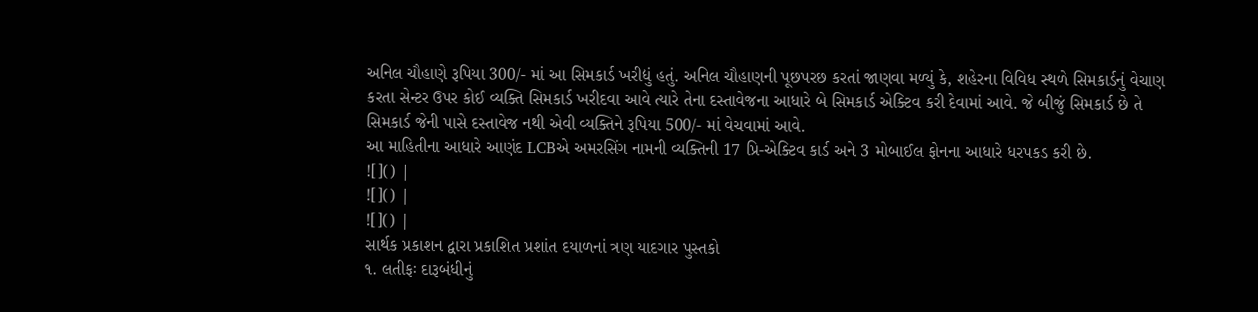અનિલ ચૌહાણે રૂપિયા 300/- માં આ સિમકાર્ડ ખરીદ્યું હતું. અનિલ ચૌહાણની પૂછપરછ કરતાં જાણવા મળ્યું કે, શહેરના વિવિધ સ્થળે સિમકાર્ડનું વેચાણ કરતા સેન્ટર ઉપર કોઈ વ્યક્તિ સિમકાર્ડ ખરીદવા આવે ત્યારે તેના દસ્તાવેજના આધારે બે સિમકાર્ડ એક્ટિવ કરી દેવામાં આવે. જે બીજું સિમકાર્ડ છે તે સિમકાર્ડ જેની પાસે દસ્તાવેજ નથી એવી વ્યક્તિને રૂપિયા 500/- માં વેચવામાં આવે.
આ માહિતીના આધારે આણંદ LCBએ અમરસિંગ નામની વ્યક્તિની 17 પ્રિ-એક્ટિવ કાર્ડ અને 3 મોબાઈલ ફોનના આધારે ધરપકડ કરી છે.
![]() |
![]() |
![]() |
સાર્થક પ્રકાશન દ્વારા પ્રકાશિત પ્રશાંત દયાળનાં ત્રણ યાદગાર પુસ્તકો
૧. લતીફઃ દારૂબંધીનું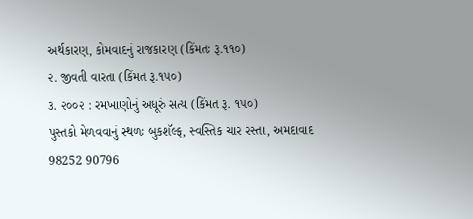અર્થકારણ, કોમવાદનું રાજકારણ (કિંમતઃ રૂ.૧૧૦)
૨. જીવતી વારતા (કિંમત રૂ.૧૫૦)
૩. ૨૦૦૨ : રમખાણોનું અધૂરું સત્ય (કિંમત રૂ. ૧૫૦)
પુસ્તકો મેળવવાનું સ્થળઃ બુકશૅલ્ફ, સ્વસ્તિક ચાર રસ્તા, અમદાવાદ
98252 90796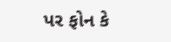પર ફોન કે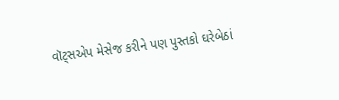વૉટ્સએપ મેસેજ કરીને પણ પુસ્તકો ઘરેબેઠાં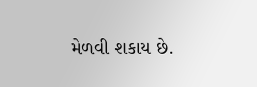મેળવી શકાય છે.